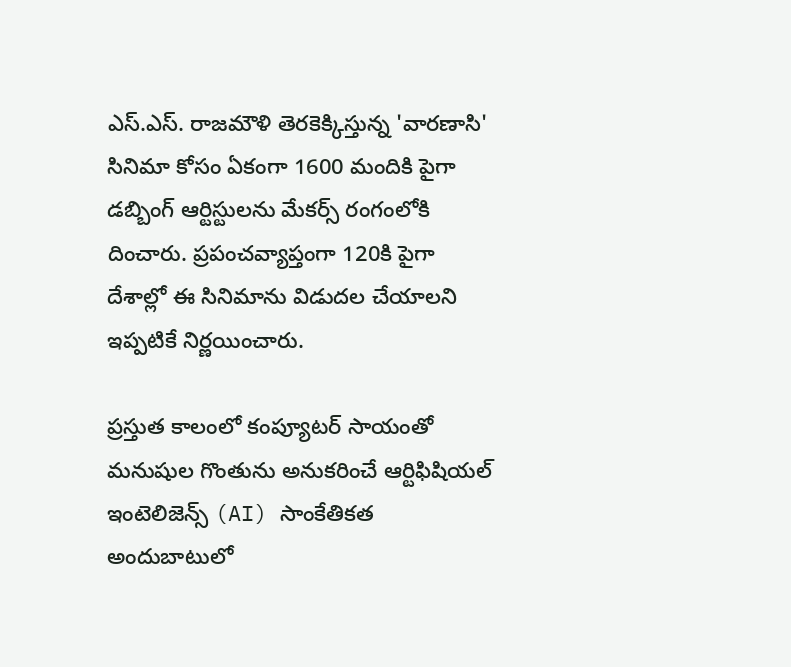ఎస్.ఎస్. రాజమౌళి తెరకెక్కిస్తున్న 'వారణాసి' సినిమా కోసం ఏకంగా 1600 మందికి పైగా డబ్బింగ్ ఆర్టిస్టులను మేకర్స్ రంగంలోకి దించారు. ప్రపంచవ్యాప్తంగా 120కి పైగా దేశాల్లో ఈ సినిమాను విడుదల చేయాలని ఇప్పటికే నిర్ణయించారు.

ప్రస్తుత కాలంలో కంప్యూటర్ సాయంతో మనుషుల గొంతును అనుకరించే ఆర్టిఫిషియల్ ఇంటెలిజెన్స్ (AI) సాంకేతికత అందుబాటులో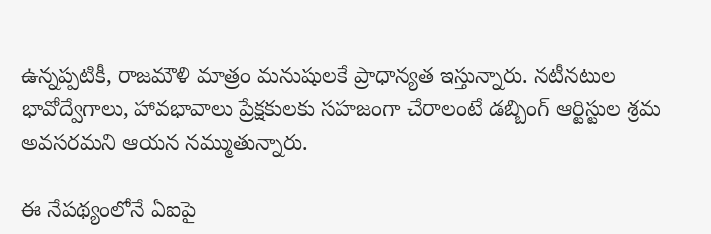ఉన్నప్పటికీ, రాజమౌళి మాత్రం మనుషులకే ప్రాధాన్యత ఇస్తున్నారు. నటీనటుల భావోద్వేగాలు, హావభావాలు ప్రేక్షకులకు సహజంగా చేరాలంటే డబ్బింగ్ ఆర్టిస్టుల శ్రమ అవసరమని ఆయన నమ్ముతున్నారు.

ఈ నేపథ్యంలోనే ఏఐపై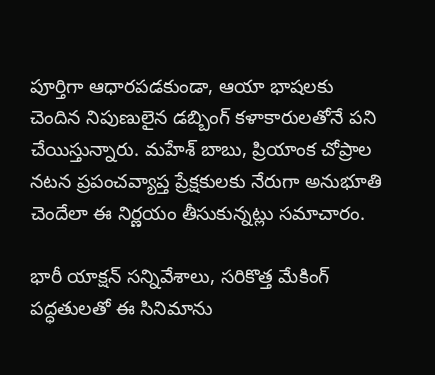పూర్తిగా ఆధారపడకుండా, ఆయా భాషలకు చెందిన నిపుణులైన డబ్బింగ్ కళాకారులతోనే పని చేయిస్తున్నారు. మహేశ్ బాబు, ప్రియాంక చోప్రాల నటన ప్రపంచవ్యాప్త ప్రేక్షకులకు నేరుగా అనుభూతి చెందేలా ఈ నిర్ణయం తీసుకున్నట్లు సమాచారం.

భారీ యాక్షన్ సన్నివేశాలు, సరికొత్త మేకింగ్ పద్ధతులతో ఈ సినిమాను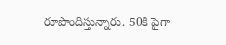రూపొందిస్తున్నారు. 50కి పైగా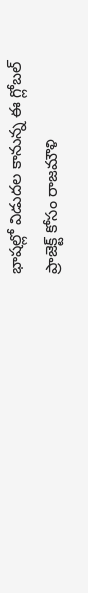భాషల్లో విడుదల కానున్న ఈ గ్లోబల్ ప్రాజెక్ట్ కోసం రాజమౌళి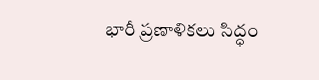భారీ ప్రణాళికలు సిద్ధం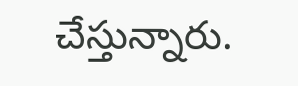చేస్తున్నారు.